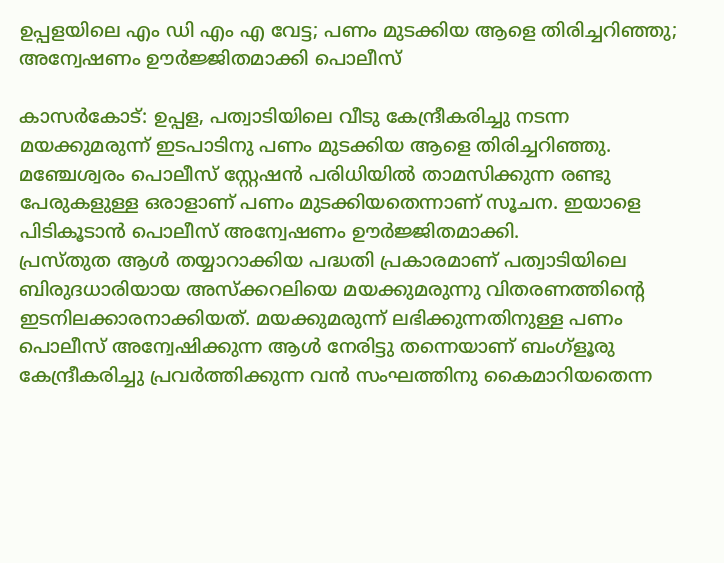ഉപ്പളയിലെ എം ഡി എം എ വേട്ട; പണം മുടക്കിയ ആളെ തിരിച്ചറിഞ്ഞു; അന്വേഷണം ഊര്‍ജ്ജിതമാക്കി പൊലീസ്

കാസര്‍കോട്: ഉപ്പള, പത്വാടിയിലെ വീടു കേന്ദ്രീകരിച്ചു നടന്ന മയക്കുമരുന്ന് ഇടപാടിനു പണം മുടക്കിയ ആളെ തിരിച്ചറിഞ്ഞു. മഞ്ചേശ്വരം പൊലീസ് സ്റ്റേഷന്‍ പരിധിയില്‍ താമസിക്കുന്ന രണ്ടു പേരുകളുള്ള ഒരാളാണ് പണം മുടക്കിയതെന്നാണ് സൂചന. ഇയാളെ പിടികൂടാന്‍ പൊലീസ് അന്വേഷണം ഊര്‍ജ്ജിതമാക്കി.
പ്രസ്തുത ആള്‍ തയ്യാറാക്കിയ പദ്ധതി പ്രകാരമാണ് പത്വാടിയിലെ ബിരുദധാരിയായ അസ്‌ക്കറലിയെ മയക്കുമരുന്നു വിതരണത്തിന്റെ ഇടനിലക്കാരനാക്കിയത്. മയക്കുമരുന്ന് ലഭിക്കുന്നതിനുള്ള പണം പൊലീസ് അന്വേഷിക്കുന്ന ആള്‍ നേരിട്ടു തന്നെയാണ് ബംഗ്‌ളൂരു കേന്ദ്രീകരിച്ചു പ്രവര്‍ത്തിക്കുന്ന വന്‍ സംഘത്തിനു കൈമാറിയതെന്ന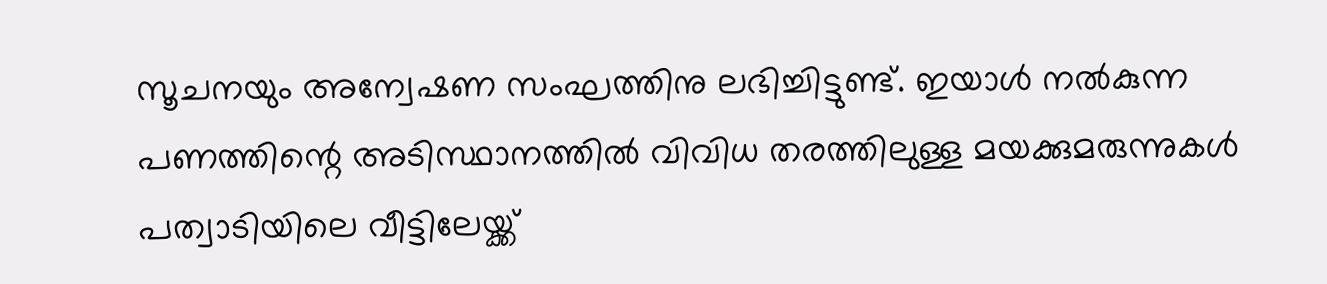സൂചനയും അന്വേഷണ സംഘത്തിനു ലഭിച്ചിട്ടുണ്ട്. ഇയാള്‍ നല്‍കുന്ന പണത്തിന്റെ അടിസ്ഥാനത്തില്‍ വിവിധ തരത്തിലുള്ള മയക്കുമരുന്നുകള്‍ പത്വാടിയിലെ വീട്ടിലേയ്ക്ക്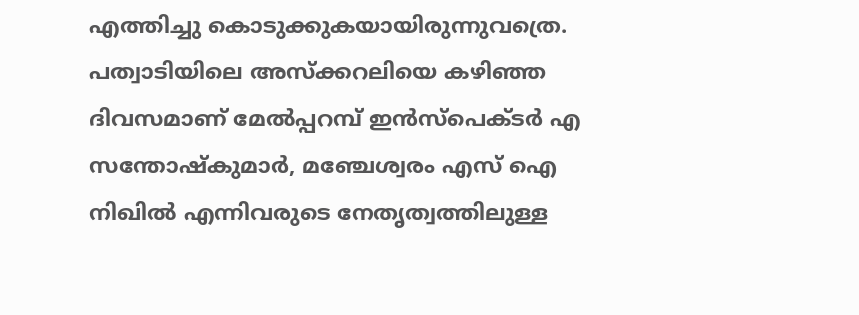എത്തിച്ചു കൊടുക്കുകയായിരുന്നുവത്രെ.
പത്വാടിയിലെ അസ്‌ക്കറലിയെ കഴിഞ്ഞ ദിവസമാണ് മേല്‍പ്പറമ്പ് ഇന്‍സ്‌പെക്ടര്‍ എ സന്തോഷ്‌കുമാര്‍, മഞ്ചേശ്വരം എസ് ഐ നിഖില്‍ എന്നിവരുടെ നേതൃത്വത്തിലുള്ള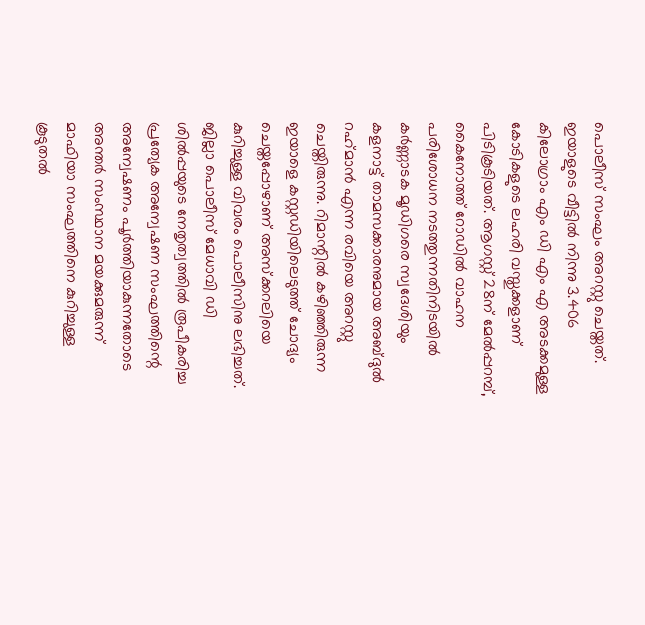പൊലീസ് സംഘം അറസ്റ്റു ചെയ്തത്. ഇയാളുടെ വീട്ടില്‍ നിന്നു 3.406 കിലോഗ്രാം എം ഡി എം എ അടക്കമുള്ള കോടികളുടെ ലഹരി വസ്തുക്കളാണ് പിടികൂടിയത്. ആഗസ്റ്റ് 28ന് മേല്‍പ്പറമ്പ്, കൈനോത്ത് റോഡില്‍ വാഹന പരിശോധന നടത്തുന്നതിനിടയില്‍ കര്‍ണ്ണാടക മൂഡിഗരെ സ്വദേശിയും കളനാട്ട് താമസക്കാരനുമായ അബ്ദുല്‍ റഹ്‌മാന്‍ എന്ന രവിയെ അറസ്റ്റു ചെയ്തിരുന്നു. റിമാന്റില്‍ കഴിഞ്ഞിരുന്ന ഇയാളെ കസ്റ്റഡിയിലെടുത്ത് ചോദ്യം ചെയ്തപ്പോഴാണ് അസ്‌ക്കറലിയെ കുറിച്ചുള്ള വിവരം പൊലീസിനു ലഭിച്ചത്. ജില്ലാ പൊലീസ് മേധാവി ഡി ശില്‍പ്പയുടെ നേതൃത്വത്തില്‍ രൂപീകരിച്ച പ്രത്യേക അന്വേഷണ സംഘത്തിന്റെ അന്വേഷണം പൂര്‍ത്തിയാകുന്നതോടെ അന്തര്‍ സംസ്ഥാന മയക്കുമരുന്ന് മാഫിയാ സംഘത്തിനെ കുറിച്ചുള്ള കൂടുതല്‍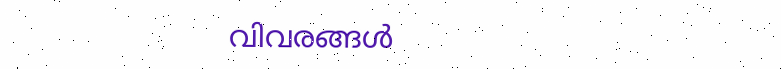വിവരങ്ങള്‍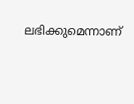ലഭിക്കുമെന്നാണ്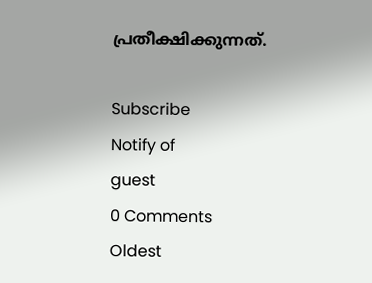പ്രതീക്ഷിക്കുന്നത്.

Subscribe
Notify of
guest
0 Comments
Oldest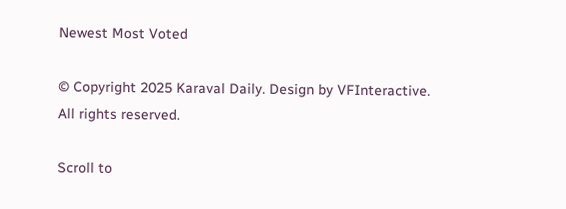Newest Most Voted

© Copyright 2025 Karaval Daily. Design by VFInteractive. All rights reserved.

Scroll to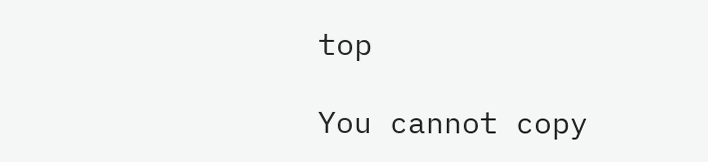top

You cannot copy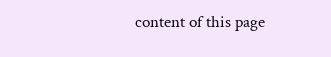content of this page